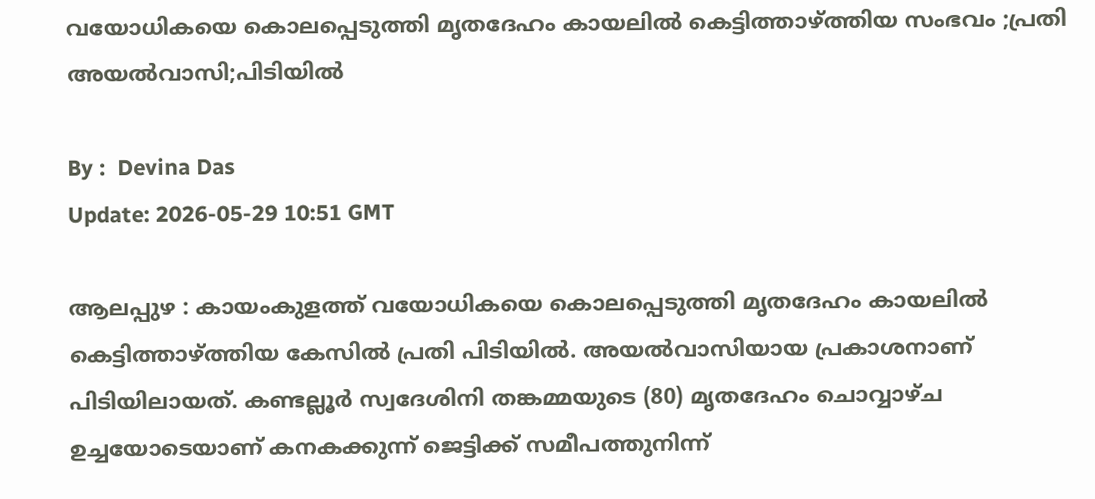വയോധികയെ കൊലപ്പെടുത്തി മൃതദേഹം കായലില്‍ കെട്ടിത്താഴ്ത്തിയ സംഭവം ;പ്രതി അയൽവാസി;പിടിയിൽ

By :  Devina Das
Update: 2026-05-29 10:51 GMT

ആലപ്പുഴ : കായംകുളത്ത് വയോധികയെ കൊലപ്പെടുത്തി മൃതദേഹം കായലിൽ കെട്ടിത്താഴ്ത്തിയ കേസിൽ പ്രതി പിടിയിൽ. അയൽവാസിയായ പ്രകാശനാണ് പിടിയിലായത്. കണ്ടല്ലൂർ സ്വദേശിനി തങ്കമ്മയുടെ (80) മൃതദേഹം ചൊവ്വാഴ്ച ഉച്ചയോടെയാണ് കനകക്കുന്ന് ജെട്ടിക്ക് സമീപത്തുനിന്ന്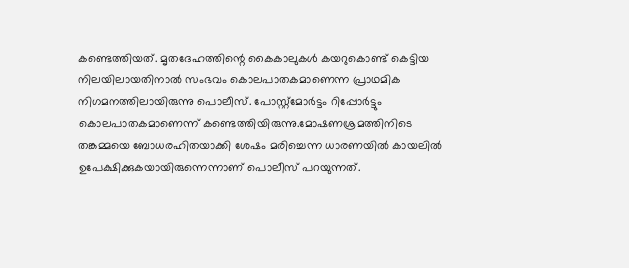കണ്ടെത്തിയത്. മൃതദേഹത്തിന്റെ കൈകാലുകൾ കയറുകൊണ്ട് കെട്ടിയ നിലയിലായതിനാൽ സംഭവം കൊലപാതകമാണെന്ന പ്രാഥമിക നിഗമനത്തിലായിരുന്നു പൊലീസ്. പോസ്റ്റ്‌മോർട്ടം റിപ്പോർട്ടും കൊലപാതകമാണെന്ന് കണ്ടെത്തിയിരുന്നു.മോഷണശ്രമത്തിനിടെ തങ്കമ്മയെ ബോധരഹിതയാക്കി ശേഷം മരിച്ചെന്ന ധാരണയിൽ കായലിൽ ഉപേക്ഷിക്കുകയായിരുന്നെന്നാണ് പൊലീസ് പറയുന്നത്.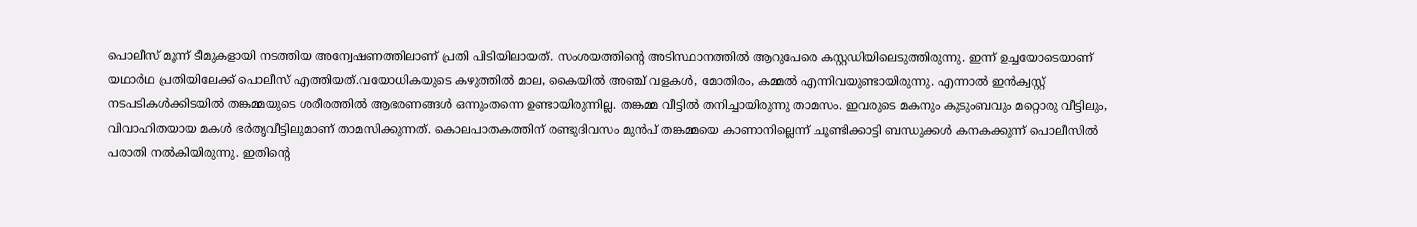പൊലീസ് മൂന്ന് ടീമുകളായി നടത്തിയ അന്വേഷണത്തിലാണ് പ്രതി പിടിയിലായത്. സംശയത്തിന്റെ അടിസ്ഥാനത്തിൽ ആറുപേരെ കസ്റ്റഡിയിലെടുത്തിരുന്നു. ഇന്ന് ഉച്ചയോടെയാണ് യഥാർഥ പ്രതിയിലേക്ക് പൊലീസ് എത്തിയത്.വയോധികയുടെ കഴുത്തിൽ മാല, കൈയിൽ അഞ്ച് വളകൾ, മോതിരം, കമ്മൽ എന്നിവയുണ്ടായിരുന്നു. എന്നാൽ ഇൻക്വസ്റ്റ് നടപടികൾക്കിടയിൽ തങ്കമ്മയുടെ ശരീരത്തിൽ ആഭരണങ്ങൾ ഒന്നുംതന്നെ ഉണ്ടായിരുന്നില്ല. തങ്കമ്മ വീട്ടിൽ തനിച്ചായിരുന്നു താമസം. ഇവരുടെ മകനും കുടുംബവും മറ്റൊരു വീട്ടിലും, വിവാഹിതയായ മകൾ ഭർതൃവീട്ടിലുമാണ് താമസിക്കുന്നത്. കൊലപാതകത്തിന് രണ്ടുദിവസം മുൻപ് തങ്കമ്മയെ കാണാനില്ലെന്ന് ചൂണ്ടിക്കാട്ടി ബന്ധുക്കൾ കനകക്കുന്ന് പൊലീസിൽ പരാതി നൽകിയിരുന്നു. ഇതിന്റെ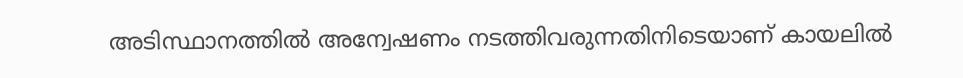അടിസ്ഥാനത്തിൽ അന്വേഷണം നടത്തിവരുന്നതിനിടെയാണ് കായലിൽ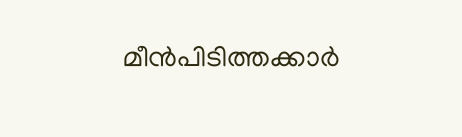മീൻപിടിത്തക്കാർ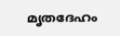മൃതദേഹം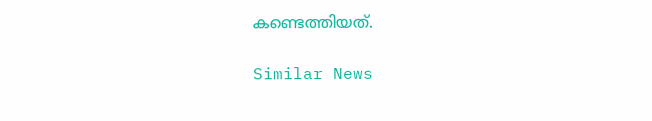കണ്ടെത്തിയത്.

Similar News